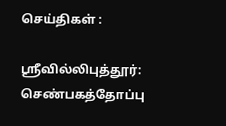செய்திகள் :

ஸ்ரீவில்லிபுத்தூர்: செண்பகத்தோப்பு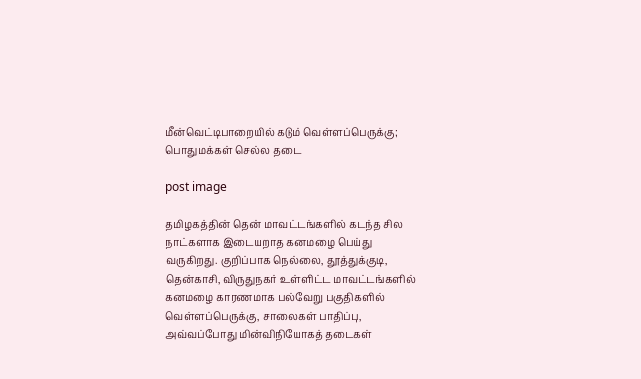மீன்வெட்டிபாறையில் கடும் வெள்ளப்பெருக்கு; பொதுமக்கள் செல்ல தடை

post image

தமிழகத்தின் தென் மாவட்டங்களில் கடந்த சில நாட்களாக இடையறாத கனமழை பெய்து வருகிறது. குறிப்பாக நெல்லை, தூத்துக்குடி, தென்காசி, விருதுநகர் உள்ளிட்ட மாவட்டங்களில் கனமழை காரணமாக பல்வேறு பகுதிகளில் வெள்ளப்பெருக்கு, சாலைகள் பாதிப்பு, அவ்வப்போது மின்விநியோகத் தடைகள்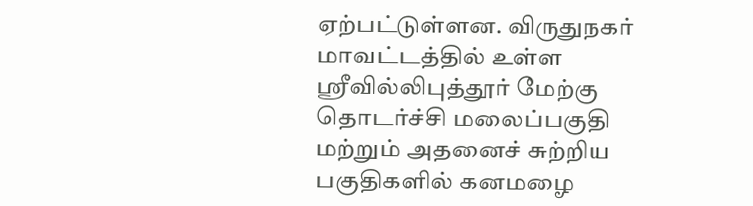ஏற்பட்டுள்ளன. விருதுநகர் மாவட்டத்தில் உள்ள ஸ்ரீவில்லிபுத்தூர் மேற்கு தொடர்ச்சி மலைப்பகுதி மற்றும் அதனைச் சுற்றிய பகுதிகளில் கனமழை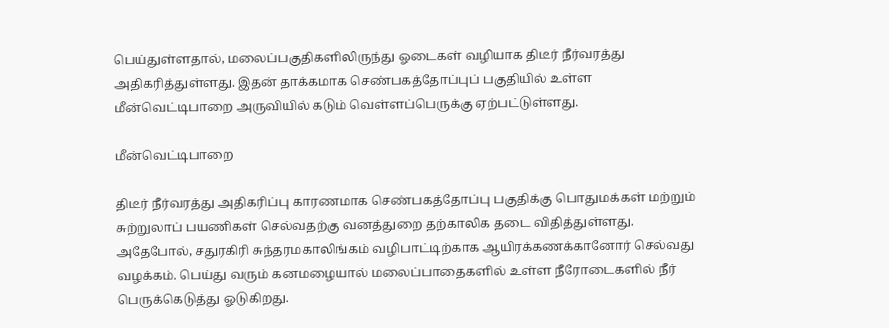பெய்துள்ளதால், மலைப்பகுதிகளிலிருந்து ஓடைகள் வழியாக திடீர் நீர்வரத்து அதிகரித்துள்ளது. இதன் தாக்கமாக செண்பகத்தோப்புப் பகுதியில் உள்ள மீன்வெட்டிபாறை அருவியில் கடும் வெள்ளப்பெருக்கு ஏற்பட்டுள்ளது.

மீன்வெட்டிபாறை

திடீர் நீர்வரத்து அதிகரிப்பு காரணமாக செண்பகத்தோப்பு பகுதிக்கு பொதுமக்கள் மற்றும் சுற்றுலாப் பயணிகள் செல்வதற்கு வனத்துறை தற்காலிக தடை விதித்துள்ளது. அதேபோல், சதுரகிரி சுந்தரமகாலிங்கம் வழிபாட்டிற்காக ஆயிரக்கணக்கானோர் செல்வது வழக்கம். பெய்து வரும் கனமழையால் மலைப்பாதைகளில் உள்ள நீரோடைகளில் நீர் பெருக்கெடுத்து ஓடுகிறது.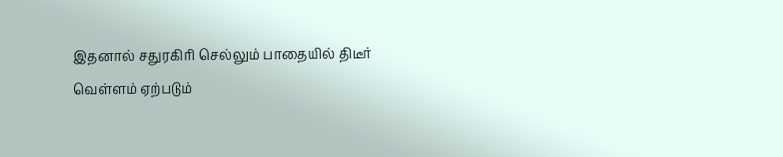இதனால் சதுரகிரி செல்லும் பாதையில் திடீர் வெள்ளம் ஏற்படும்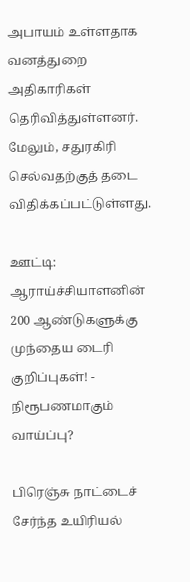அபாயம் உள்ளதாக வனத்துறை அதிகாரிகள் தெரிவித்துள்ளனர். மேலும், சதுரகிரி செல்வதற்குத் தடை விதிக்கப்பட்டுள்ளது.

ஊட்டி: ஆராய்ச்சியாளனின் 200 ஆண்டுகளுக்கு முந்தைய டைரி குறிப்புகள்! - நிரூபணமாகும் வாய்ப்பு?

பிரெஞ்சு நாட்டைச் சேர்ந்த உயிரியல்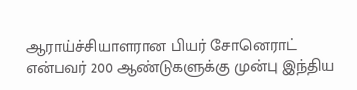ஆராய்ச்சியாளரான பியர் சோனெராட் என்பவர் 200 ஆண்டுகளுக்கு முன்பு இந்திய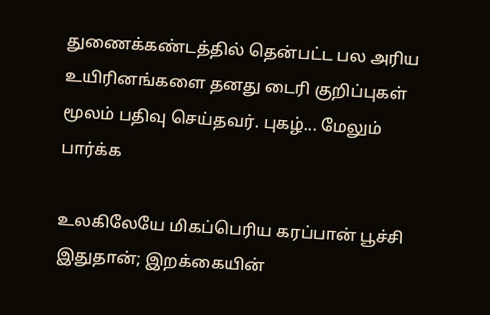துணைக்கண்டத்தில் தென்பட்ட பல அரிய உயிரினங்களை தனது டைரி குறிப்புகள் மூலம் பதிவு செய்தவர். புகழ்... மேலும் பார்க்க

உலகிலேயே மிகப்பெரிய கரப்பான் பூச்சி இதுதான்; இறக்கையின்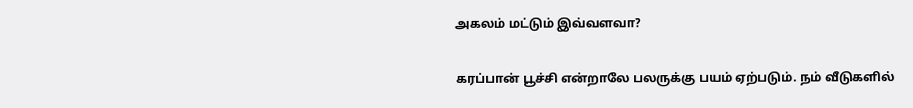அகலம் மட்டும் இவ்வளவா?

கரப்பான் பூச்சி என்றாலே பலருக்கு பயம் ஏற்படும். நம் வீடுகளில்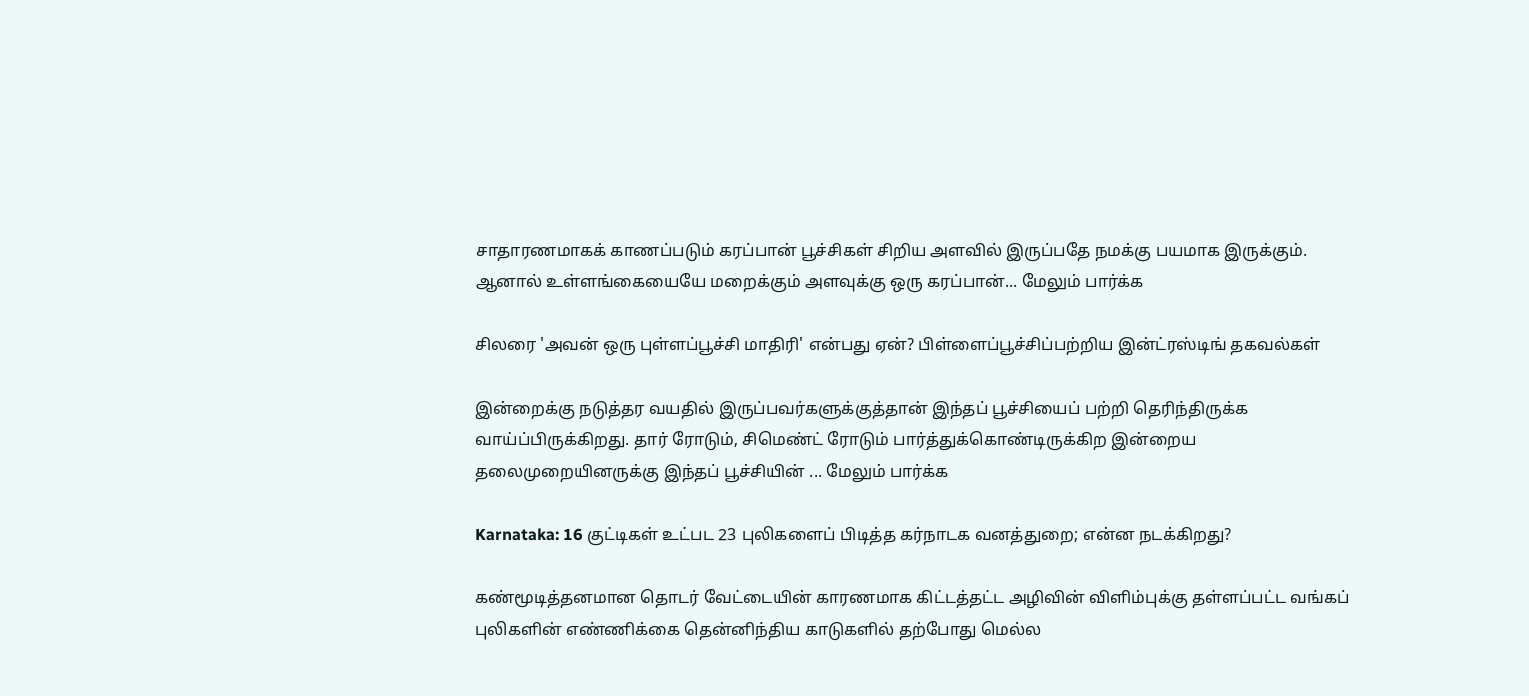சாதாரணமாகக் காணப்படும் கரப்பான் பூச்சிகள் சிறிய அளவில் இருப்பதே நமக்கு பயமாக இருக்கும். ஆனால் உள்ளங்கையையே மறைக்கும் அளவுக்கு ஒரு கரப்பான்... மேலும் பார்க்க

சிலரை 'அவன் ஒரு புள்ளப்பூச்சி மாதிரி' என்பது ஏன்? பிள்ளைப்பூச்சிப்பற்றிய இன்ட்ரஸ்டிங் தகவல்கள்

இன்றைக்கு நடுத்தர வயதில் இருப்பவர்களுக்குத்தான் இந்தப் பூச்சியைப் பற்றி தெரிந்திருக்க வாய்ப்பிருக்கிறது. தார் ரோடும், சிமெண்ட் ரோடும் பார்த்துக்கொண்டிருக்கிற இன்றைய தலைமுறையினருக்கு இந்தப் பூச்சியின் ... மேலும் பார்க்க

Karnataka: 16 குட்டிகள் உட்பட 23 புலிகளைப் பிடித்த கர்நாடக வனத்துறை; என்ன நடக்கிறது?

கண்மூடித்தனமான தொடர் வேட்டையின் காரணமாக கிட்டத்தட்ட அழிவின் விளிம்புக்கு தள்ளப்பட்ட வங்கப் புலிகளின் எண்ணிக்கை தென்னிந்திய காடுகளில் தற்போது மெல்ல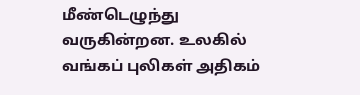மீண்டெழுந்து வருகின்றன. உலகில் வங்கப் புலிகள் அதிகம்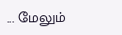... மேலும்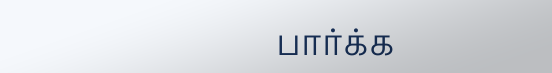பார்க்க